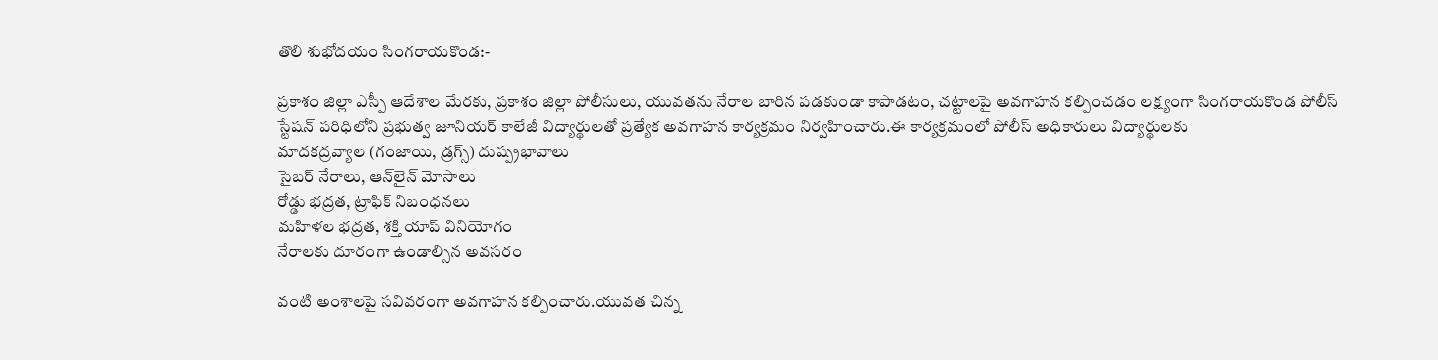తొలి శుభోదయం సింగరాయకొండ:-

ప్రకాశం జిల్లా ఎస్పీ ఆదేశాల మేరకు, ప్రకాశం జిల్లా పోలీసులు, యువతను నేరాల బారిన పడకుండా కాపాడటం, చట్టాలపై అవగాహన కల్పించడం లక్ష్యంగా సింగరాయకొండ పోలీస్ స్టేషన్ పరిధిలోని ప్రభుత్వ జూనియర్ కాలేజీ విద్యార్థులతో ప్రత్యేక అవగాహన కార్యక్రమం నిర్వహించారు.ఈ కార్యక్రమంలో పోలీస్ అధికారులు విద్యార్థులకు
మాదకద్రవ్యాల (గంజాయి, డ్రగ్స్) దుష్ప్రభావాలు
సైబర్ నేరాలు, ఆన్‌లైన్ మోసాలు
రోడ్డు భద్రత, ట్రాఫిక్ నిబంధనలు
మహిళల భద్రత, శక్తి యాప్ వినియోగం
నేరాలకు దూరంగా ఉండాల్సిన అవసరం

వంటి అంశాలపై సవివరంగా అవగాహన కల్పించారు.యువత చిన్న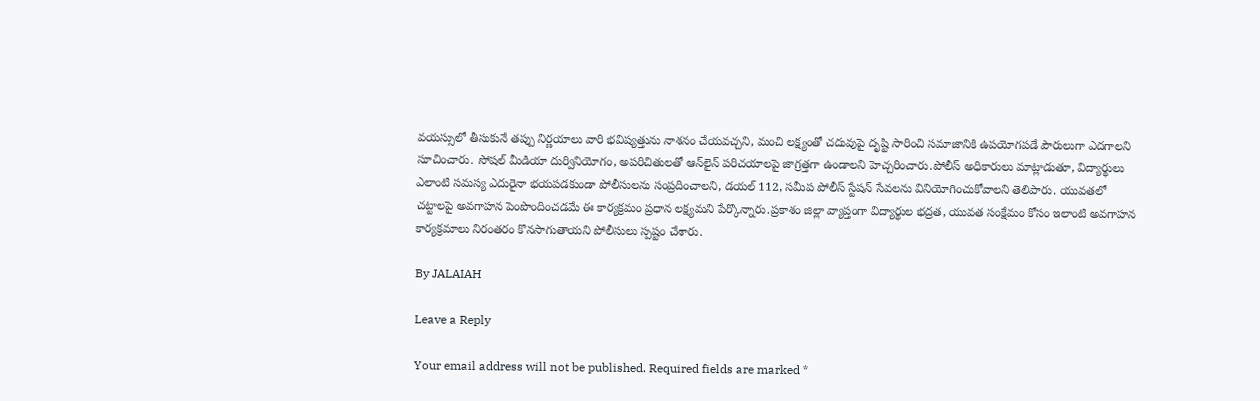వయస్సులో తీసుకునే తప్పు నిర్ణయాలు వారి భవిష్యత్తును నాశనం చేయవచ్చని, మంచి లక్ష్యంతో చదువుపై దృష్టి సారించి సమాజానికి ఉపయోగపడే పౌరులుగా ఎదగాలని సూచించారు. సోషల్ మీడియా దుర్వినియోగం, అపరిచితులతో ఆన్‌లైన్ పరిచయాలపై జాగ్రత్తగా ఉండాలని హెచ్చరించారు.పోలీస్ అధికారులు మాట్లాడుతూ, విద్యార్థులు ఎలాంటి సమస్య ఎదురైనా భయపడకుండా పోలీసులను సంప్రదించాలని, డయల్ 112, సమీప పోలీస్ స్టేషన్ సేవలను వినియోగించుకోవాలని తెలిపారు. యువతలో చట్టాలపై అవగాహన పెంపొందించడమే ఈ కార్యక్రమం ప్రధాన లక్ష్యమని పేర్కొన్నారు.ప్రకాశం జిల్లా వ్యాప్తంగా విద్యార్థుల భద్రత, యువత సంక్షేమం కోసం ఇలాంటి అవగాహన కార్యక్రమాలు నిరంతరం కొనసాగుతాయని పోలీసులు స్పష్టం చేశారు.

By JALAIAH

Leave a Reply

Your email address will not be published. Required fields are marked *